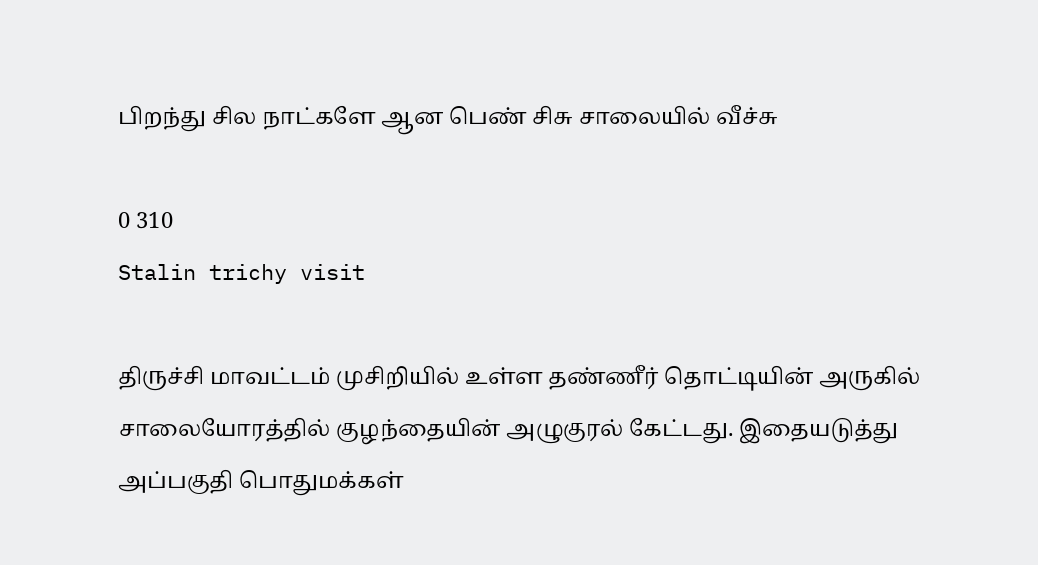பிறந்து சில நாட்களே ஆன பெண் சிசு சாலையில் வீச்சு

0 310
Stalin trichy visit

திருச்சி மாவட்டம் முசிறியில் உள்ள தண்ணீர் தொட்டியின் அருகில் சாலையோரத்தில் குழந்தையின் அழுகுரல் கேட்டது. இதையடுத்து அப்பகுதி பொதுமக்கள்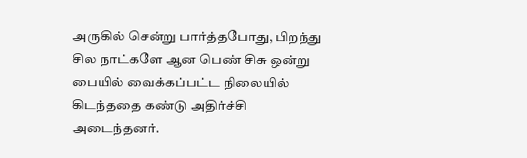அருகில் சென்று பார்த்தபோது, பிறந்து சில நாட்களே ஆன பெண் சிசு ஒன்று பையில் வைக்கப்பட்ட நிலையில் கிடந்ததை கண்டு அதிர்ச்சி அடைந்தனர்.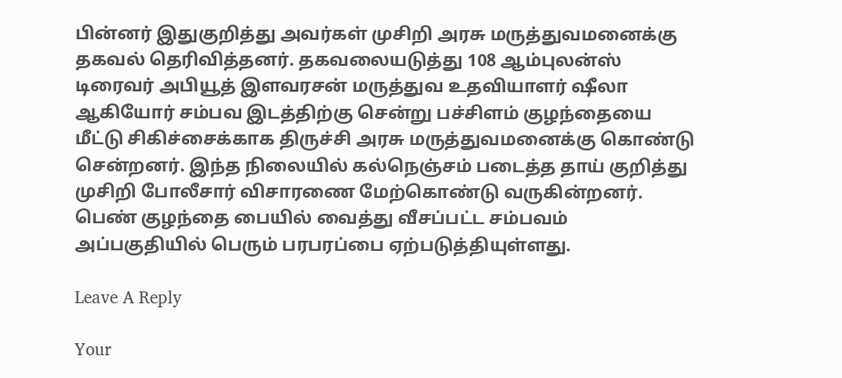பின்னர் இதுகுறித்து அவர்கள் முசிறி அரசு மருத்துவமனைக்கு தகவல் தெரிவித்தனர். தகவலையடுத்து 108 ஆம்புலன்ஸ் டிரைவர் அபியூத் இளவரசன் மருத்துவ உதவியாளர் ஷீலா ஆகியோர் சம்பவ இடத்திற்கு சென்று பச்சிளம் குழந்தையை மீட்டு சிகிச்சைக்காக திருச்சி அரசு மருத்துவமனைக்கு கொண்டு சென்றனர். இந்த நிலையில் கல்நெஞ்சம் படைத்த தாய் குறித்து முசிறி போலீசார் விசாரணை மேற்கொண்டு வருகின்றனர். பெண் குழந்தை பையில் வைத்து வீசப்பட்ட சம்பவம் அப்பகுதியில் பெரும் பரபரப்பை ஏற்படுத்தியுள்ளது.

Leave A Reply

Your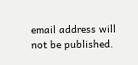email address will not be published.